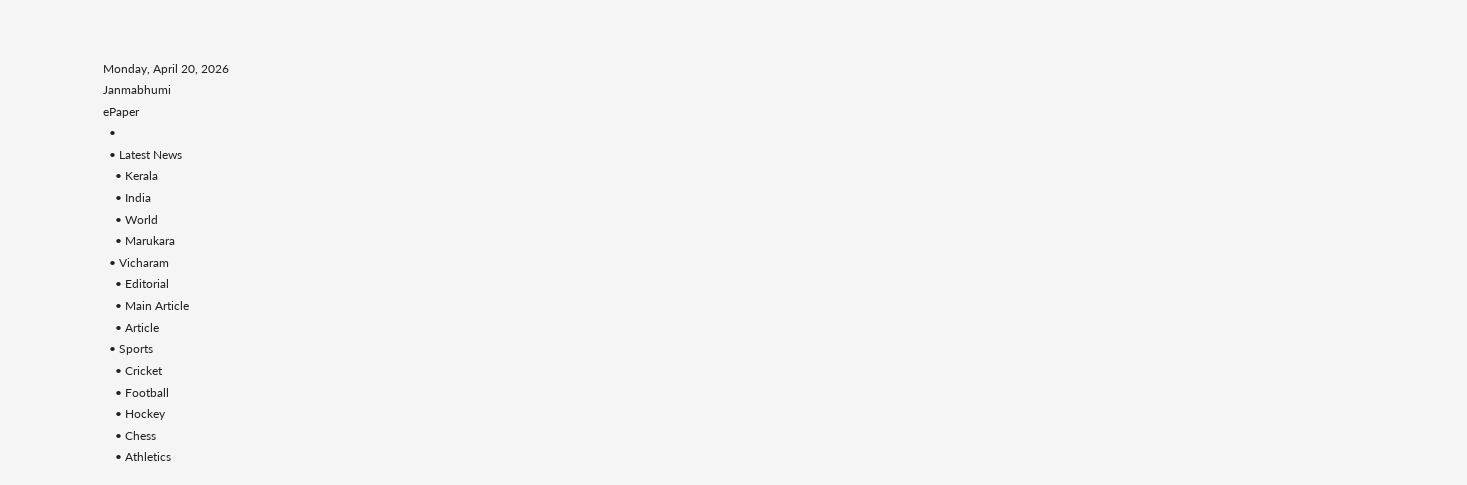Monday, April 20, 2026
Janmabhumi
ePaper
  •
  • Latest News
    • Kerala
    • India
    • World
    • Marukara
  • Vicharam
    • Editorial
    • Main Article
    • Article
  • Sports
    • Cricket
    • Football
    • Hockey
    • Chess
    • Athletics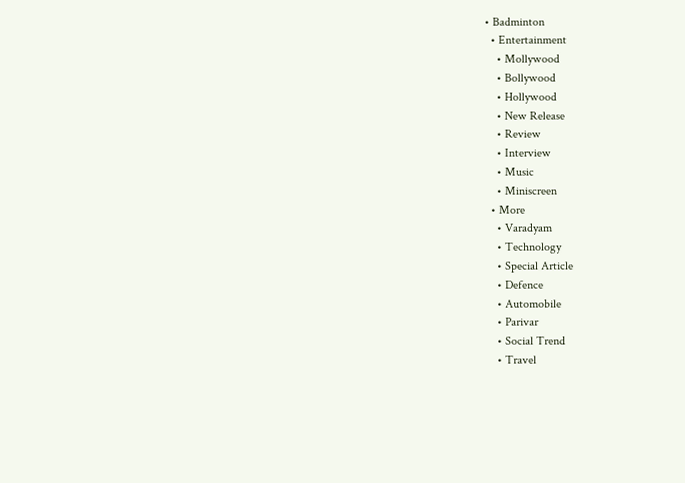• Badminton
  • Entertainment
    • Mollywood
    • Bollywood
    • Hollywood
    • New Release
    • Review
    • Interview
    • Music
    • Miniscreen
  • More
    • Varadyam
    • Technology
    • Special Article
    • Defence
    • Automobile
    • Parivar
    • Social Trend
    • Travel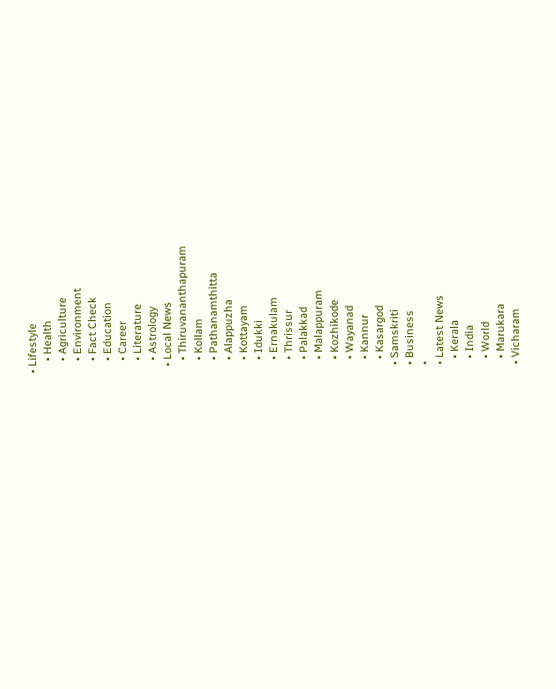• Lifestyle
    • Health
    • Agriculture
    • Environment
    • Fact Check
    • Education
    • Career
    • Literature
    • Astrology
  • Local News
    • Thiruvananthapuram
    • Kollam
    • Pathanamthitta
    • Alappuzha
    • Kottayam
    • Idukki
    • Ernakulam
    • Thrissur
    • Palakkad
    • Malappuram
    • Kozhikode
    • Wayanad
    • Kannur
    • Kasargod
  • Samskriti
  • Business
  •
  • Latest News
    • Kerala
    • India
    • World
    • Marukara
  • Vicharam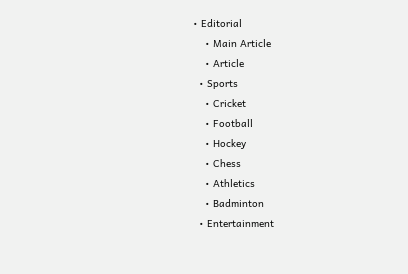• Editorial
    • Main Article
    • Article
  • Sports
    • Cricket
    • Football
    • Hockey
    • Chess
    • Athletics
    • Badminton
  • Entertainment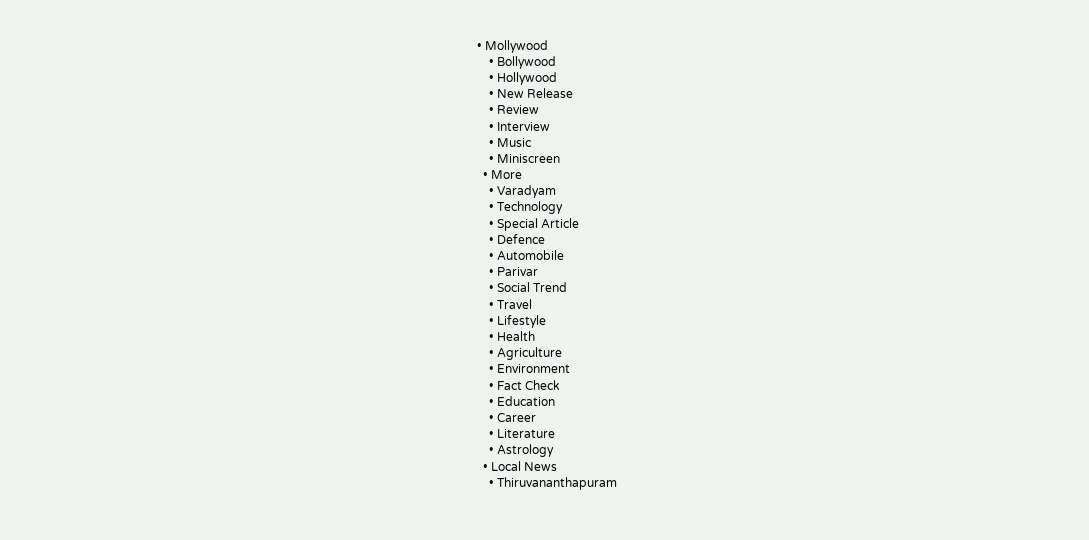• Mollywood
    • Bollywood
    • Hollywood
    • New Release
    • Review
    • Interview
    • Music
    • Miniscreen
  • More
    • Varadyam
    • Technology
    • Special Article
    • Defence
    • Automobile
    • Parivar
    • Social Trend
    • Travel
    • Lifestyle
    • Health
    • Agriculture
    • Environment
    • Fact Check
    • Education
    • Career
    • Literature
    • Astrology
  • Local News
    • Thiruvananthapuram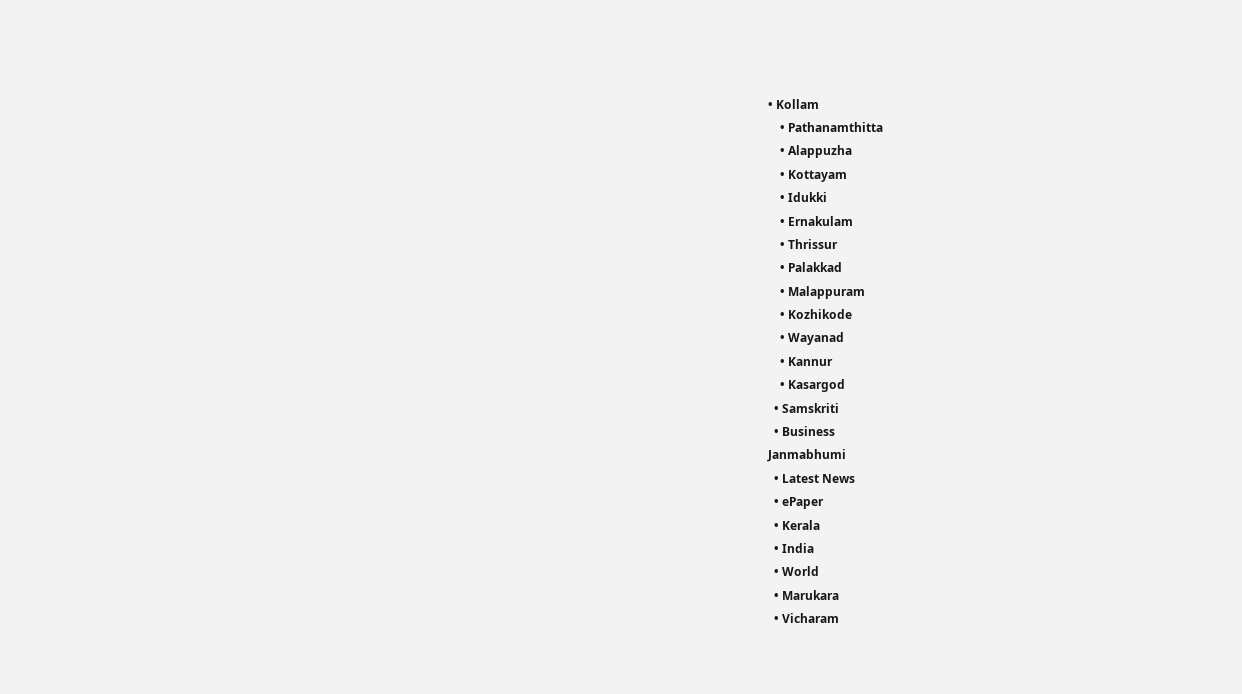• Kollam
    • Pathanamthitta
    • Alappuzha
    • Kottayam
    • Idukki
    • Ernakulam
    • Thrissur
    • Palakkad
    • Malappuram
    • Kozhikode
    • Wayanad
    • Kannur
    • Kasargod
  • Samskriti
  • Business
Janmabhumi
  • Latest News
  • ePaper
  • Kerala
  • India
  • World
  • Marukara
  • Vicharam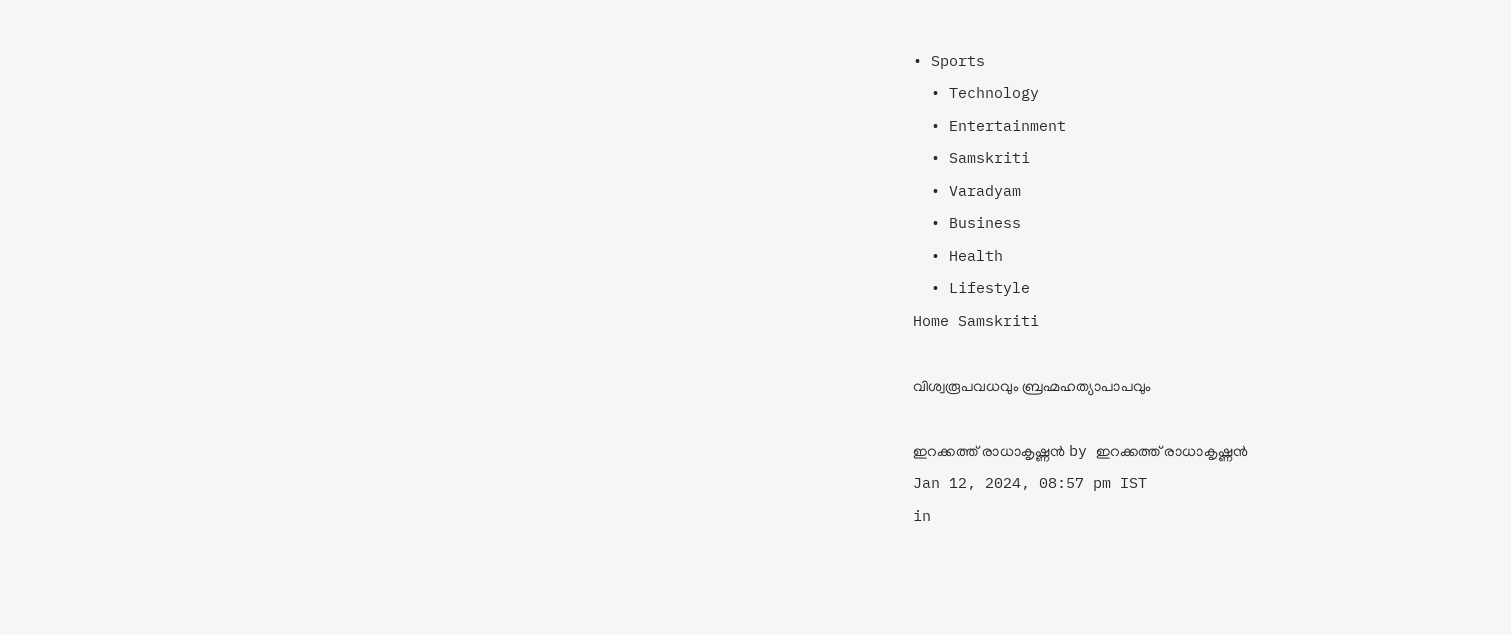• Sports
  • Technology
  • Entertainment
  • Samskriti
  • Varadyam
  • Business
  • Health
  • Lifestyle
Home Samskriti

വിശ്വരൂപവധവും ബ്രഹ്മഹത്യാപാപവും

ഇറക്കത്ത് രാധാകൃഷ്ണന്‍ by ഇറക്കത്ത് രാധാകൃഷ്ണന്‍
Jan 12, 2024, 08:57 pm IST
in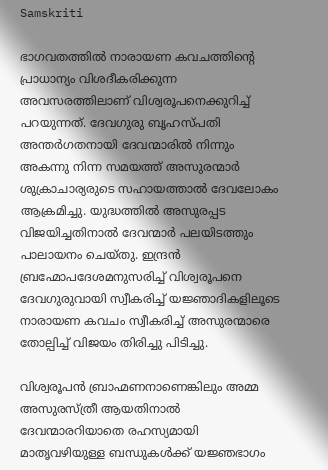Samskriti

ഭാഗവതത്തില്‍ നാരായണ കവചത്തിന്റെ പ്രാധാന്യം വിശദീകരിക്കുന്ന അവസരത്തിലാണ് വിശ്വരൂപനെക്കുറിച്ച് പറയുന്നത്. ദേവഗുരു ബൃഹസ്പതി അന്തര്‍ഗതനായി ദേവന്മാരില്‍ നിന്നും അകന്നു നിന്ന സമയത്ത് അസുരന്മാര്‍ ശുക്രാചാര്യരുടെ സഹായത്താല്‍ ദേവലോകം ആക്രമിച്ചു. യുദ്ധത്തില്‍ അസുരപ്പട വിജയിച്ചതിനാല്‍ ദേവന്മാര്‍ പലയിടത്തും പാലായനം ചെയ്തു. ഇന്ദ്രന്‍ ബ്രഹ്മോപദേശമനുസരിച്ച് വിശ്വരൂപനെ ദേവഗുരുവായി സ്വീകരിച്ച് യജ്ഞാദികളിലൂടെ നാരായണ കവചം സ്വീകരിച്ച് അസുരന്മാരെ തോല്പിച്ച് വിജയം തിരിച്ചു പിടിച്ചു.

വിശ്വരൂപന്‍ ബ്രാഹ്മണനാണെങ്കിലും അമ്മ അസുരസ്ത്രീ ആയതിനാല്‍ ദേവന്മാരറിയാതെ രഹസ്യമായി മാതൃവഴിയുള്ള ബന്ധുകള്‍ക്ക് യജ്ഞഭാഗം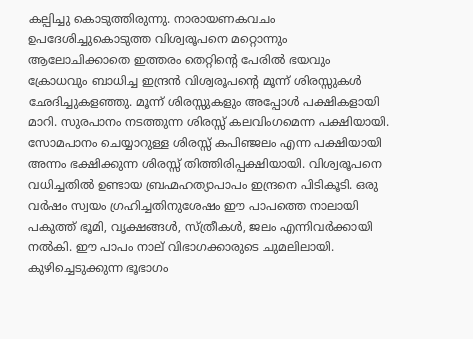കല്പിച്ചു കൊടുത്തിരുന്നു. നാരായണകവചം ഉപദേശിച്ചുകൊടുത്ത വിശ്വരൂപനെ മറ്റൊന്നും ആലോചിക്കാതെ ഇത്തരം തെറ്റിന്റെ പേരില്‍ ഭയവും ക്രോധവും ബാധിച്ച ഇന്ദ്രന്‍ വിശ്വരൂപന്റെ മൂന്ന് ശിരസ്സുകള്‍ ഛേദിച്ചുകളഞ്ഞു. മൂന്ന് ശിരസ്സുകളും അപ്പോള്‍ പക്ഷികളായി മാറി. സുരപാനം നടത്തുന്ന ശിരസ്സ് കലവിംഗമെന്ന പക്ഷിയായി. സോമപാനം ചെയ്യാറുള്ള ശിരസ്സ് കപിഞ്ജലം എന്ന പക്ഷിയായി അന്നം ഭക്ഷിക്കുന്ന ശിരസ്സ് തിത്തിരിപ്പക്ഷിയായി. വിശ്വരൂപനെ വധിച്ചതില്‍ ഉണ്ടായ ബ്രഹ്മഹത്യാപാപം ഇന്ദ്രനെ പിടികൂടി. ഒരു വര്‍ഷം സ്വയം ഗ്രഹിച്ചതിനുശേഷം ഈ പാപത്തെ നാലായി പകുത്ത് ഭൂമി, വൃക്ഷങ്ങള്‍, സ്ത്രീകള്‍, ജലം എന്നിവര്‍ക്കായി നല്‍കി. ഈ പാപം നാല് വിഭാഗക്കാരുടെ ചുമലിലായി. കുഴിച്ചെടുക്കുന്ന ഭൂഭാഗം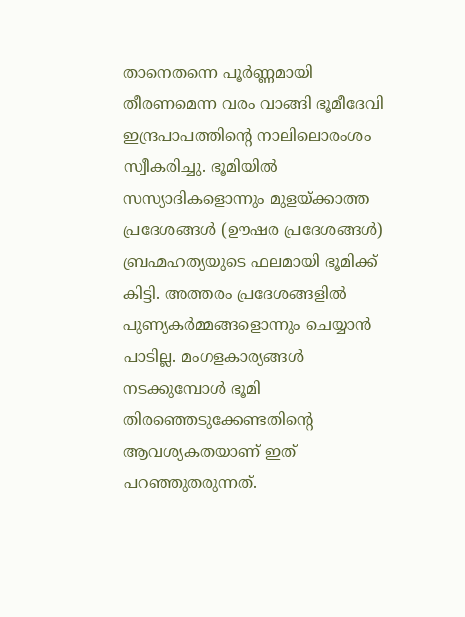താനെതന്നെ പൂര്‍ണ്ണമായി തീരണമെന്ന വരം വാങ്ങി ഭൂമീദേവി ഇന്ദ്രപാപത്തിന്റെ നാലിലൊരംശം സ്വീകരിച്ചു. ഭൂമിയില്‍ സസ്യാദികളൊന്നും മുളയ്‌ക്കാത്ത പ്രദേശങ്ങള്‍ (ഊഷര പ്രദേശങ്ങള്‍) ബ്രഹ്മഹത്യയുടെ ഫലമായി ഭൂമിക്ക് കിട്ടി. അത്തരം പ്രദേശങ്ങളില്‍ പുണ്യകര്‍മ്മങ്ങളൊന്നും ചെയ്യാന്‍ പാടില്ല. മംഗളകാര്യങ്ങള്‍ നടക്കുമ്പോള്‍ ഭൂമി തിരഞ്ഞെടുക്കേണ്ടതിന്റെ ആവശ്യകതയാണ് ഇത് പറഞ്ഞുതരുന്നത്.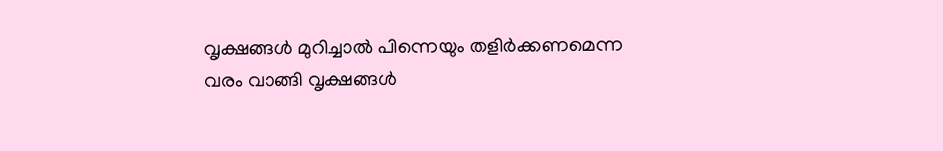വൃക്ഷങ്ങള്‍ മുറിച്ചാല്‍ പിന്നെയും തളിര്‍ക്കണമെന്ന വരം വാങ്ങി വൃക്ഷങ്ങള്‍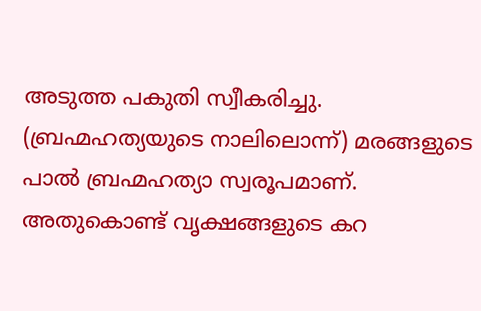അടുത്ത പകുതി സ്വീകരിച്ചു. (ബ്രഹ്മഹത്യയുടെ നാലിലൊന്ന്) മരങ്ങളുടെ പാല്‍ ബ്രഹ്മഹത്യാ സ്വരൂപമാണ്. അതുകൊണ്ട് വൃക്ഷങ്ങളുടെ കറ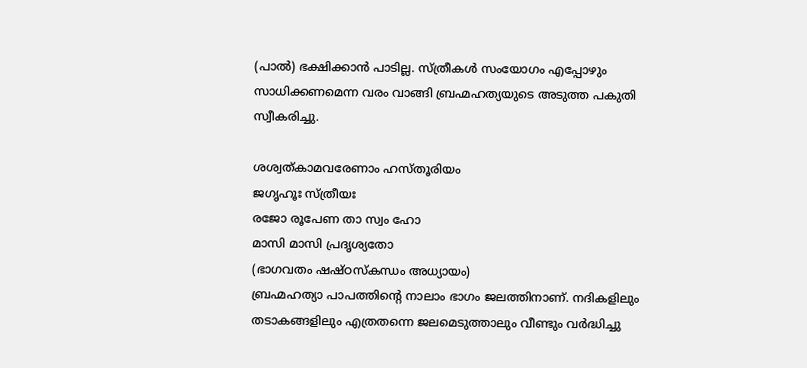(പാല്‍) ഭക്ഷിക്കാന്‍ പാടില്ല. സ്ത്രീകള്‍ സംയോഗം എപ്പോഴും സാധിക്കണമെന്ന വരം വാങ്ങി ബ്രഹ്മഹത്യയുടെ അടുത്ത പകുതി സ്വീകരിച്ചു.

ശശ്വത്കാമവരേണാം ഹസ്തൂരിയം
ജഗൃഹൂഃ സ്ത്രീയഃ
രജോ രൂപേണ താ സ്വം ഹോ
മാസി മാസി പ്രദൃശ്യതോ
(ഭാഗവതം ഷഷ്ഠസ്‌കന്ധം അധ്യായം)
ബ്രഹ്മഹത്യാ പാപത്തിന്റെ നാലാം ഭാഗം ജലത്തിനാണ്. നദികളിലും തടാകങ്ങളിലും എത്രതന്നെ ജലമെടുത്താലും വീണ്ടും വര്‍ദ്ധിച്ചു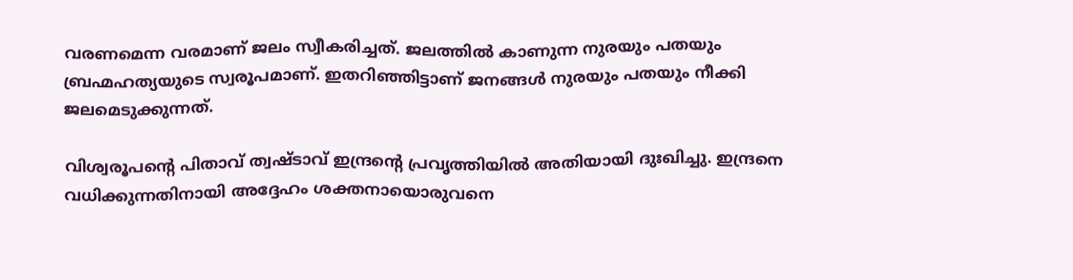വരണമെന്ന വരമാണ് ജലം സ്വീകരിച്ചത്. ജലത്തില്‍ കാണുന്ന നുരയും പതയും ബ്രഹ്മഹത്യയുടെ സ്വരൂപമാണ്. ഇതറിഞ്ഞിട്ടാണ് ജനങ്ങള്‍ നുരയും പതയും നീക്കി ജലമെടുക്കുന്നത്.

വിശ്വരൂപന്റെ പിതാവ് ത്വഷ്ടാവ് ഇന്ദ്രന്റെ പ്രവൃത്തിയില്‍ അതിയായി ദുഃഖിച്ചു. ഇന്ദ്രനെ വധിക്കുന്നതിനായി അദ്ദേഹം ശക്തനായൊരുവനെ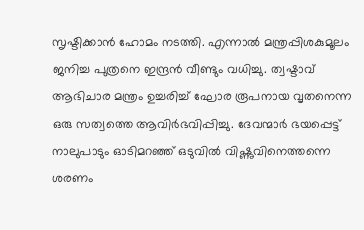സൃഷ്ടിക്കാന്‍ ഹോമം നടത്തി. എന്നാല്‍ മന്ത്രപ്പിശകുമൂലം ജനിച്ച പുത്രനെ ഇന്ദ്രന്‍ വീണ്ടും വധിച്ചു. ത്വഷ്ടാവ് ആഭിചാര മന്ത്രം ഉച്ചരിച്ച് ഘോര രൂപനായ വൃതനെന്ന ഒരു സത്വത്തെ ആവിര്‍ഭവിപ്പിച്ചു. ദേവന്മാര്‍ ഭയപ്പെട്ട് നാലുപാടും ഓടിമറഞ്ഞ് ഒടുവില്‍ വിഷ്ണുവിനെത്തന്നെ ശരണം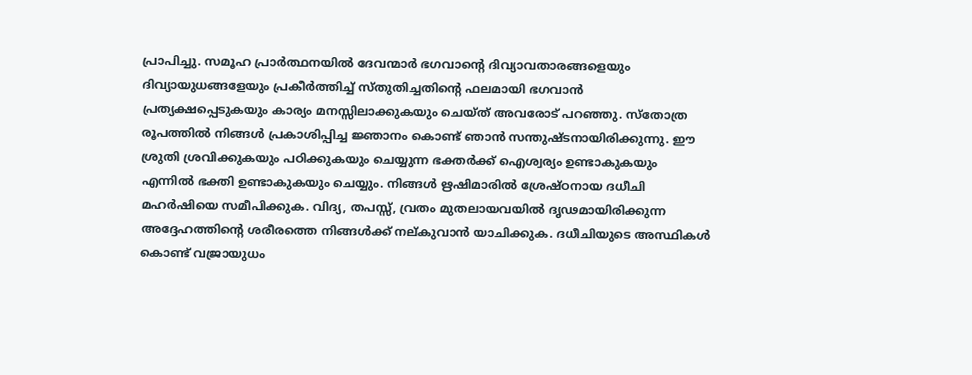പ്രാപിച്ചു. സമൂഹ പ്രാര്‍ത്ഥനയില്‍ ദേവന്മാര്‍ ഭഗവാന്റെ ദിവ്യാവതാരങ്ങളെയും ദിവ്യായുധങ്ങളേയും പ്രകീര്‍ത്തിച്ച് സ്തുതിച്ചതിന്റെ ഫലമായി ഭഗവാന്‍ പ്രത്യക്ഷപ്പെടുകയും കാര്യം മനസ്സിലാക്കുകയും ചെയ്ത് അവരോട് പറഞ്ഞു. സ്‌തോത്ര രൂപത്തില്‍ നിങ്ങള്‍ പ്രകാശിപ്പിച്ച ജ്ഞാനം കൊണ്ട് ഞാന്‍ സന്തുഷ്ടനായിരിക്കുന്നു. ഈ ശ്രുതി ശ്രവിക്കുകയും പഠിക്കുകയും ചെയ്യുന്ന ഭക്തര്‍ക്ക് ഐശ്വര്യം ഉണ്ടാകുകയും എന്നില്‍ ഭക്തി ഉണ്ടാകുകയും ചെയ്യും. നിങ്ങള്‍ ഋഷിമാരില്‍ ശ്രേഷ്ഠനായ ദധീചി മഹര്‍ഷിയെ സമീപിക്കുക. വിദ്യ, തപസ്സ്, വ്രതം മുതലായവയില്‍ ദൃഢമായിരിക്കുന്ന അദ്ദേഹത്തിന്റെ ശരീരത്തെ നിങ്ങള്‍ക്ക് നല്കുവാന്‍ യാചിക്കുക. ദധീചിയുടെ അസ്ഥികള്‍ കൊണ്ട് വജ്രായുധം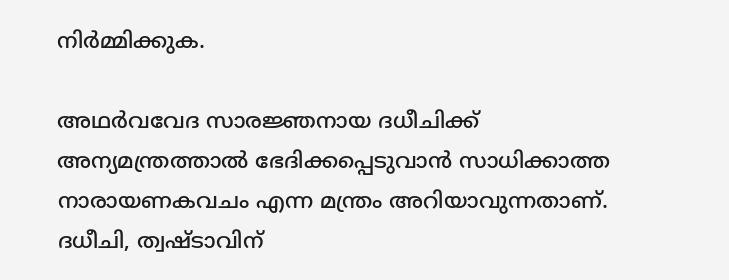നിര്‍മ്മിക്കുക.

അഥര്‍വവേദ സാരജ്ഞനായ ദധീചിക്ക് അന്യമന്ത്രത്താല്‍ ഭേദിക്കപ്പെടുവാന്‍ സാധിക്കാത്ത നാരായണകവചം എന്ന മന്ത്രം അറിയാവുന്നതാണ്. ദധീചി, ത്വഷ്ടാവിന്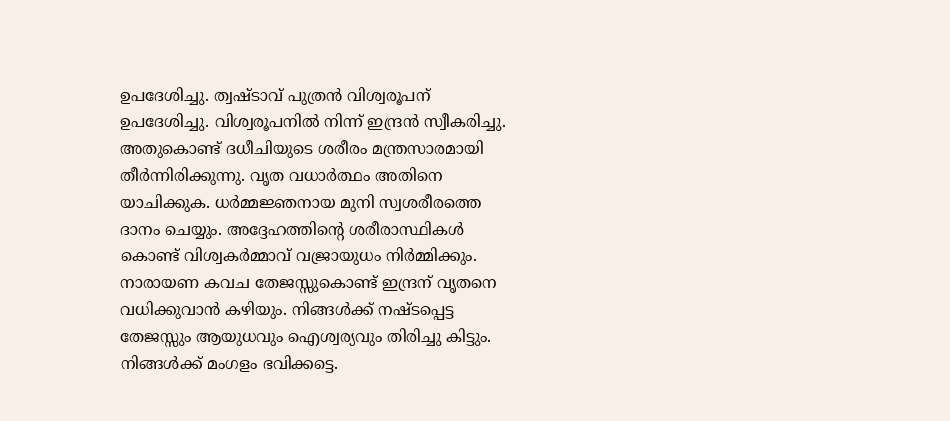ഉപദേശിച്ചു. ത്വഷ്ടാവ് പുത്രന്‍ വിശ്വരൂപന് ഉപദേശിച്ചു. വിശ്വരൂപനില്‍ നിന്ന് ഇന്ദ്രന്‍ സ്വീകരിച്ചു. അതുകൊണ്ട് ദധീചിയുടെ ശരീരം മന്ത്രസാരമായി തീര്‍ന്നിരിക്കുന്നു. വൃത വധാര്‍ത്ഥം അതിനെ യാചിക്കുക. ധര്‍മ്മജ്ഞനായ മുനി സ്വശരീരത്തെ ദാനം ചെയ്യും. അദ്ദേഹത്തിന്റെ ശരീരാസ്ഥികള്‍ കൊണ്ട് വിശ്വകര്‍മ്മാവ് വജ്രായുധം നിര്‍മ്മിക്കും. നാരായണ കവച തേജസ്സുകൊണ്ട് ഇന്ദ്രന് വൃതനെ വധിക്കുവാന്‍ കഴിയും. നിങ്ങള്‍ക്ക് നഷ്ടപ്പെട്ട തേജസ്സും ആയുധവും ഐശ്വര്യവും തിരിച്ചു കിട്ടും. നിങ്ങള്‍ക്ക് മംഗളം ഭവിക്കട്ടെ.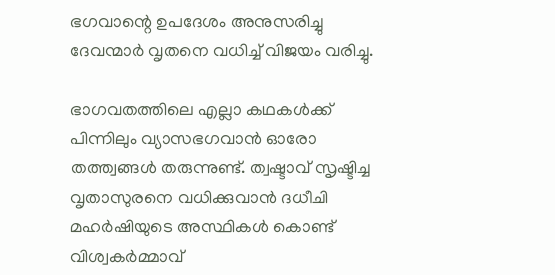ഭഗവാന്റെ ഉപദേശം അനുസരിച്ചു ദേവന്മാര്‍ വൃതനെ വധിച്ച് വിജയം വരിച്ചു.

ഭാഗവതത്തിലെ എല്ലാ കഥകള്‍ക്ക് പിന്നിലും വ്യാസഭഗവാന്‍ ഓരോ തത്ത്വങ്ങള്‍ തരുന്നുണ്ട്. ത്വഷ്ടാവ് സൃഷ്ടിച്ച വൃതാസുരനെ വധിക്കുവാന്‍ ദധീചി മഹര്‍ഷിയുടെ അസ്ഥികള്‍ കൊണ്ട് വിശ്വകര്‍മ്മാവ്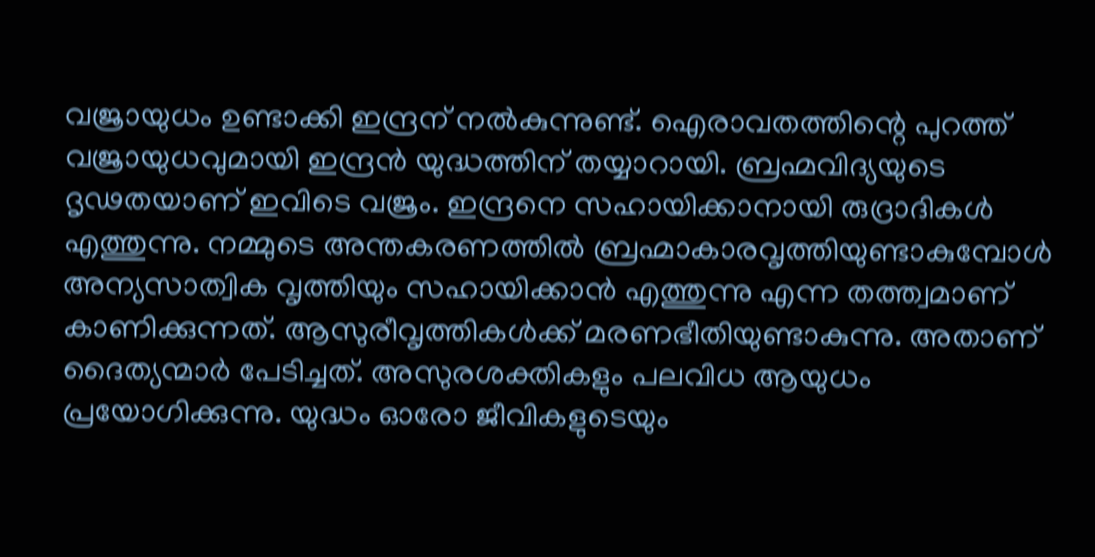വജ്രായുധം ഉണ്ടാക്കി ഇന്ദ്രന് നല്‍കുന്നുണ്ട്. ഐരാവതത്തിന്റെ പുറത്ത് വജ്രായുധവുമായി ഇന്ദ്രന്‍ യുദ്ധത്തിന് തയ്യാറായി. ബ്രഹ്മവിദ്യയുടെ ദൃഢതയാണ് ഇവിടെ വജ്രം. ഇന്ദ്രനെ സഹായിക്കാനായി രുദ്രാദികള്‍ എത്തുന്നു. നമ്മുടെ അന്തകരണത്തില്‍ ബ്രഹ്മാകാരവൃത്തിയുണ്ടാകുമ്പോള്‍ അന്യസാത്വിക വൃത്തിയും സഹായിക്കാന്‍ എത്തുന്നു എന്ന തത്ത്വമാണ് കാണിക്കുന്നത്. ആസുരീവൃത്തികള്‍ക്ക് മരണഭീതിയുണ്ടാകുന്നു. അതാണ് ദൈത്യന്മാര്‍ പേടിച്ചത്. അസുരശക്തികളും പലവിധ ആയുധം പ്രയോഗിക്കുന്നു. യുദ്ധം ഓരോ ജീവികളുടെയും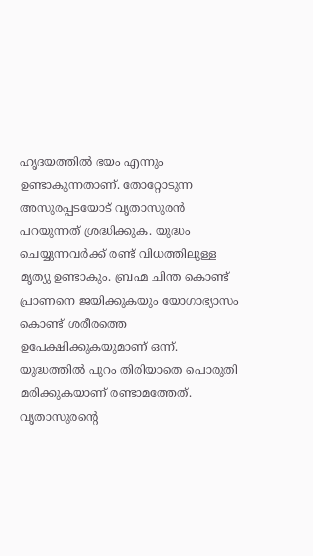ഹൃദയത്തില്‍ ഭയം എന്നും ഉണ്ടാകുന്നതാണ്. തോറ്റോടുന്ന അസുരപ്പടയോട് വൃതാസുരന്‍ പറയുന്നത് ശ്രദ്ധിക്കുക. യുദ്ധം ചെയ്യുന്നവര്‍ക്ക് രണ്ട് വിധത്തിലുള്ള മൃത്യു ഉണ്ടാകും. ബ്രഹ്മ ചിന്ത കൊണ്ട് പ്രാണനെ ജയിക്കുകയും യോഗാഭ്യാസം കൊണ്ട് ശരീരത്തെ ഉപേക്ഷിക്കുകയുമാണ് ഒന്ന്. യുദ്ധത്തില്‍ പുറം തിരിയാതെ പൊരുതി മരിക്കുകയാണ് രണ്ടാമത്തേത്. വൃതാസുരന്റെ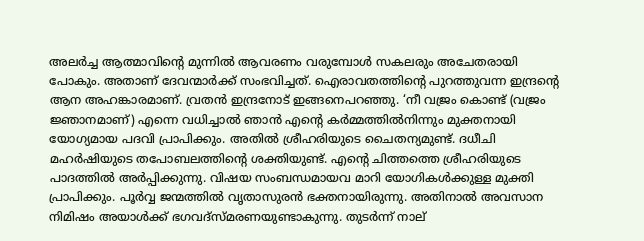അലര്‍ച്ച ആത്മാവിന്റെ മുന്നില്‍ ആവരണം വരുമ്പോള്‍ സകലരും അചേതരായി പോകും. അതാണ് ദേവന്മാര്‍ക്ക് സംഭവിച്ചത്. ഐരാവതത്തിന്റെ പുറത്തുവന്ന ഇന്ദ്രന്റെ ആന അഹങ്കാരമാണ്. വ്രതന്‍ ഇന്ദ്രനോട് ഇങ്ങനെപറഞ്ഞു. ‘നീ വജ്രം കൊണ്ട് (വജ്രം ജ്ഞാനമാണ്) എന്നെ വധിച്ചാല്‍ ഞാന്‍ എന്റെ കര്‍മ്മത്തില്‍നിന്നും മുക്തനായി യോഗ്യമായ പദവി പ്രാപിക്കും. അതില്‍ ശ്രീഹരിയുടെ ചൈതന്യമുണ്ട്. ദധീചി മഹര്‍ഷിയുടെ തപോബലത്തിന്റെ ശക്തിയുണ്ട്. എന്റെ ചിത്തത്തെ ശ്രീഹരിയുടെ പാദത്തില്‍ അര്‍പ്പിക്കുന്നു. വിഷയ സംബന്ധമായവ മാറി യോഗികള്‍ക്കുള്ള മുക്തി പ്രാപിക്കും. പൂര്‍വ്വ ജന്മത്തില്‍ വൃതാസുരന്‍ ഭക്തനായിരുന്നു. അതിനാല്‍ അവസാന നിമിഷം അയാള്‍ക്ക് ഭഗവദ്‌സ്മരണയുണ്ടാകുന്നു. തുടര്‍ന്ന് നാല്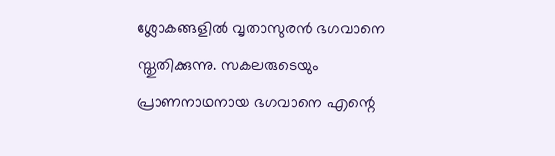ശ്ലോകങ്ങളില്‍ വൃതാസുരന്‍ ഭഗവാനെ സ്തുതിക്കുന്നു. സകലരുടെയും പ്രാണനാഥനായ ഭഗവാനെ എന്റെ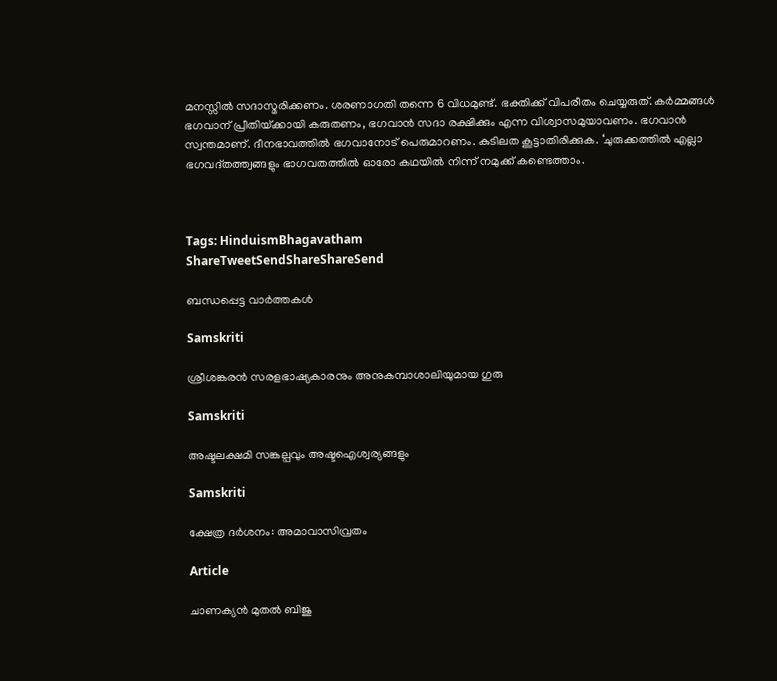മനസ്സില്‍ സദാസ്മരിക്കണം. ശരണാഗതി തന്നെ 6 വിധമുണ്ട്. ഭക്തിക്ക് വിപരീതം ചെയ്യരുത്. കര്‍മ്മങ്ങള്‍ ഭഗവാന് പ്രീതിയ്‌ക്കായി കരുതണം, ഭഗവാന്‍ സദാ രക്ഷിക്കും എന്ന വിശ്വാസമുയാവണം. ഭഗവാന്‍ സ്വന്തമാണ്. ദീനഭാവത്തില്‍ ഭഗവാനോട് പെരുമാറണം. കുടിലത കൂട്ടാതിരിക്കുക. ‘ചുരുക്കത്തില്‍ എല്ലാ ഭഗവദ്തത്ത്വങ്ങളും ഭാഗവതത്തില്‍ ഓരോ കഥയില്‍ നിന്ന് നമുക്ക് കണ്ടെത്താം.



Tags: HinduismBhagavatham
ShareTweetSendShareShareSend

ബന്ധപ്പെട്ട വാര്‍ത്തകള്‍

Samskriti

ശ്രീശങ്കരന്‍ സരളഭാഷ്യകാരനും അനുകമ്പാശാലിയുമായ ഗുരു

Samskriti

അഷ്ടലക്ഷമി സങ്കല്പവും അഷ്ടഐശ്വര്യങ്ങളും

Samskriti

ക്ഷേത്ര ദര്‍ശനം: അമാവാസിവ്രതം

Article

ചാണക്യന്‍ മുതല്‍ ബിജു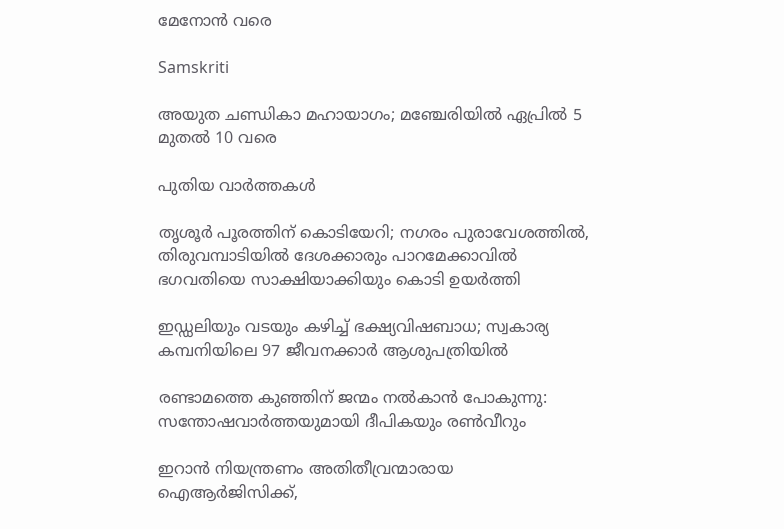മേനോന്‍ വരെ

Samskriti

അയുത ചണ്ഡികാ മഹായാഗം; മഞ്ചേരിയില്‍ ഏപ്രില്‍ 5 മുതല്‍ 10 വരെ

പുതിയ വാര്‍ത്തകള്‍

തൃശൂർ പൂരത്തിന് കൊടിയേറി; നഗരം പുരാവേശത്തിൽ, തിരുവമ്പാടിയില്‍ ദേശക്കാരും പാറമേക്കാവിൽ ഭഗവതിയെ സാക്ഷിയാക്കിയും കൊടി ഉയർത്തി

ഇഡ്ഡലിയും വടയും കഴിച്ച് ഭക്ഷ്യവിഷബാധ; സ്വകാര്യ കമ്പനിയിലെ 97 ജീവനക്കാർ ആശുപത്രിയിൽ

രണ്ടാമത്തെ കുഞ്ഞിന് ജന്മം നൽകാൻ പോകുന്നു: സന്തോഷവാർത്തയുമായി ദീപികയും രൺവീറും

ഇറാൻ നിയന്ത്രണം അതിതീവ്രന്മാരായ ഐആർജിസിക്ക്,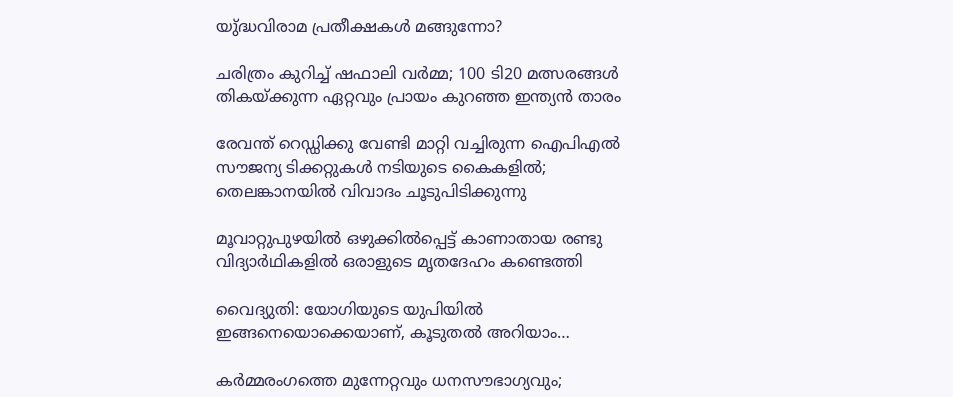യു്ദ്ധവിരാമ പ്രതീക്ഷകൾ മങ്ങുന്നോ?

ചരിത്രം കുറിച്ച് ഷഫാലി വർമ്മ; 100 ടി20 മത്സരങ്ങൾ തികയ്‌ക്കുന്ന ഏറ്റവും പ്രായം കുറഞ്ഞ ഇന്ത്യൻ താരം

രേവന്ത് റെഡ്ഡിക്കു വേണ്ടി മാറ്റി വച്ചിരുന്ന ഐപിഎൽ സൗജന്യ ടിക്കറ്റുകൾ നടിയുടെ കൈകളിൽ; തെലങ്കാനയിൽ വിവാദം ചൂടുപിടിക്കുന്നു

മൂവാറ്റുപുഴയില്‍ ഒഴുക്കില്‍പ്പെട്ട് കാണാതായ രണ്ടു വിദ്യാര്‍ഥികളില്‍ ഒരാളുടെ മൃതദേഹം കണ്ടെത്തി

വൈദ്യുതി: യോഗിയുടെ യുപിയിൽ ഇങ്ങനെയൊക്കെയാണ്, കൂടുതൽ അറിയാം…

കർമ്മരംഗത്തെ മുന്നേറ്റവും ധനസൗഭാഗ്യവും;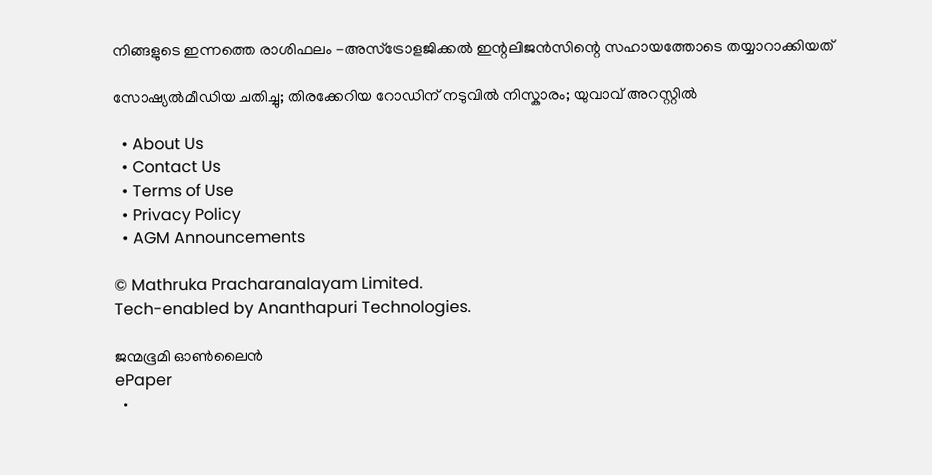നിങ്ങളുടെ ഇന്നത്തെ രാശിഫലം -അസ്ട്രോളജിക്കൽ ഇന്റലിജൻസിന്റെ സഹായത്തോടെ തയ്യാറാക്കിയത്

സോഷ്യല്‍മീഡിയ ചതിച്ചു; തിരക്കേറിയ റോഡിന് നടുവിൽ നിസ്കാരം; യുവാവ് അറസ്റ്റിൽ

  • About Us
  • Contact Us
  • Terms of Use
  • Privacy Policy
  • AGM Announcements

© Mathruka Pracharanalayam Limited.
Tech-enabled by Ananthapuri Technologies.

ജന്മഭൂമി ഓണ്‍ലൈന്‍
ePaper
  •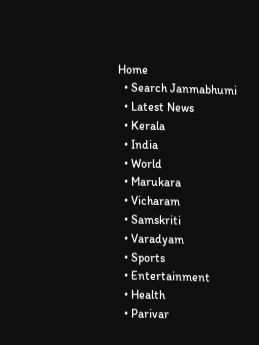Home
  • Search Janmabhumi
  • Latest News
  • Kerala
  • India
  • World
  • Marukara
  • Vicharam
  • Samskriti
  • Varadyam
  • Sports
  • Entertainment
  • Health
  • Parivar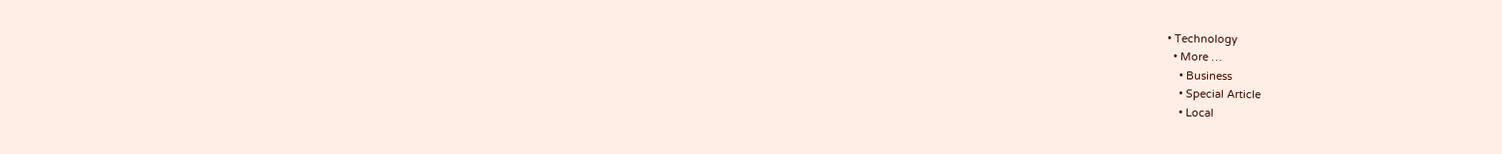• Technology
  • More …
    • Business
    • Special Article
    • Local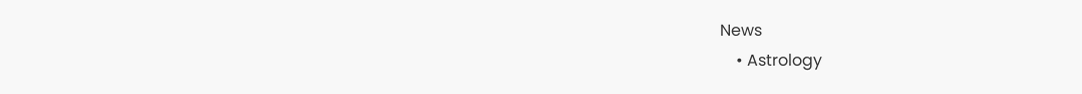News
    • Astrology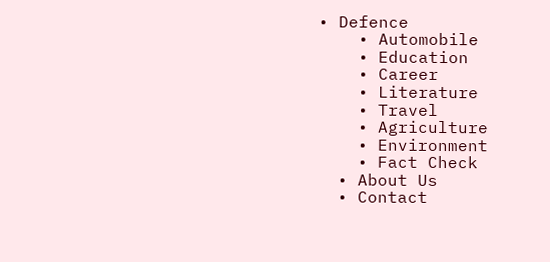• Defence
    • Automobile
    • Education
    • Career
    • Literature
    • Travel
    • Agriculture
    • Environment
    • Fact Check
  • About Us
  • Contact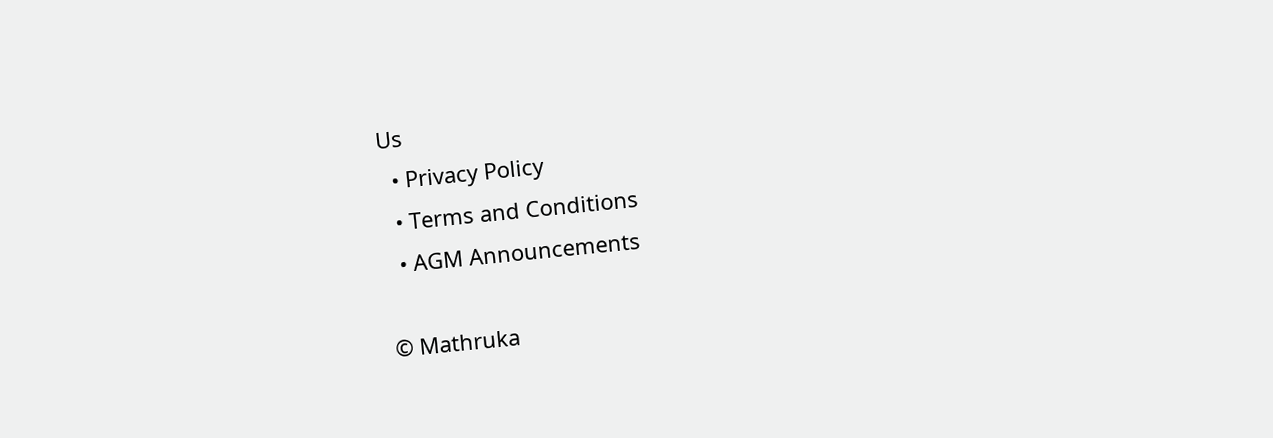Us
  • Privacy Policy
  • Terms and Conditions
  • AGM Announcements

© Mathruka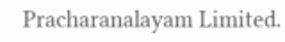Pracharanalayam Limited.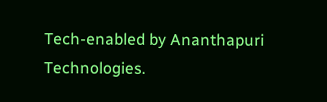Tech-enabled by Ananthapuri Technologies.